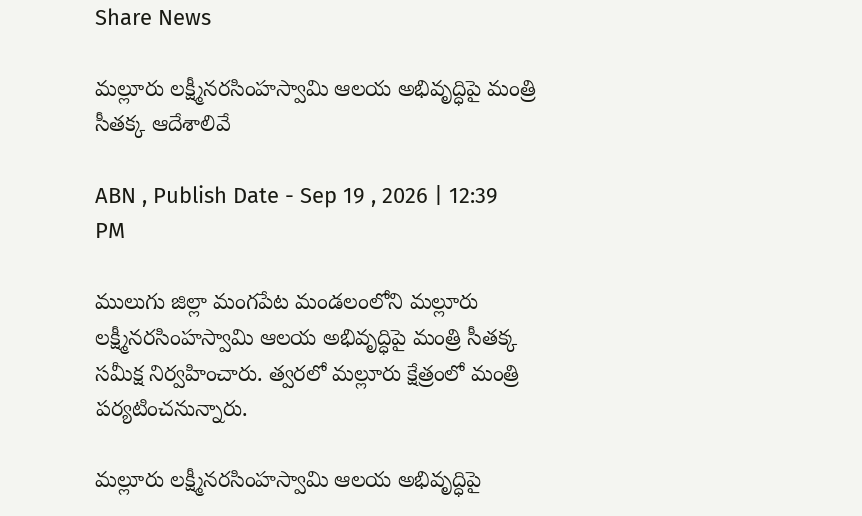Share News

మల్లూరు లక్ష్మీనరసింహస్వామి ఆలయ అభివృద్ధిపై మంత్రి సీతక్క ఆదేశాలివే

ABN , Publish Date - Sep 19 , 2026 | 12:39 PM

ములుగు జిల్లా మంగపేట మండలంలోని మల్లూరు లక్ష్మీనరసింహస్వామి ఆలయ అభివృద్ధిపై మంత్రి సీతక్క సమీక్ష నిర్వహించారు. త్వరలో మల్లూరు క్షేత్రంలో మంత్రి పర్యటించనున్నారు.

మల్లూరు లక్ష్మీనరసింహస్వామి ఆలయ అభివృద్ధిపై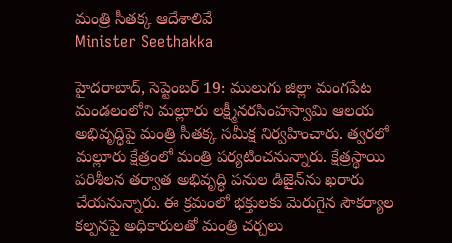మంత్రి సీతక్క ఆదేశాలివే
Minister Seethakka

హైదరాబాద్, సెప్టెంబర్ 19: ములుగు జిల్లా మంగపేట మండలంలోని మల్లూరు లక్ష్మీనరసింహస్వామి ఆలయ అభివృద్ధిపై మంత్రి సీతక్క సమీక్ష నిర్వహించారు. త్వరలో మల్లూరు క్షేత్రంలో మంత్రి పర్యటించనున్నారు. క్షేత్రస్థాయి పరిశీలన తర్వాత అభివృద్ధి పనుల డిజైన్‌ను ఖరారు చేయనున్నారు. ఈ క్రమంలో భక్తులకు మెరుగైన సౌకర్యాల కల్పనపై అధికారులతో మంత్రి చర్చలు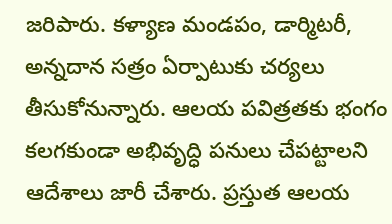జరిపారు. కళ్యాణ మండపం, డార్మిటరీ, అన్నదాన సత్రం ఏర్పాటుకు చర్యలు తీసుకోనున్నారు. ఆలయ పవిత్రతకు భంగం కలగకుండా అభివృద్ధి పనులు చేపట్టాలని ఆదేశాలు జారీ చేశారు. ప్రస్తుత ఆలయ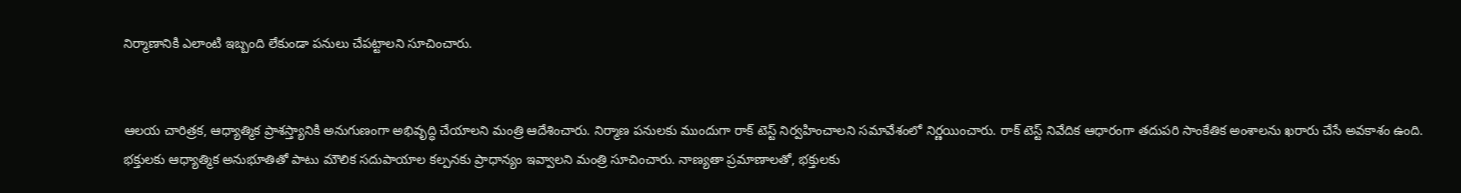నిర్మాణానికి ఎలాంటి ఇబ్బంది లేకుండా పనులు చేపట్టాలని సూచించారు.


ఆలయ చారిత్రక, ఆధ్యాత్మిక ప్రాశస్త్యానికి అనుగుణంగా అభివృద్ధి చేయాలని మంత్రి ఆదేశించారు. నిర్మాణ పనులకు ముందుగా రాక్ టెస్ట్ నిర్వహించాలని సమావేశంలో నిర్ణయించారు. రాక్ టెస్ట్ నివేదిక ఆధారంగా తదుపరి సాంకేతిక అంశాలను ఖరారు చేసే అవకాశం ఉంది. భక్తులకు ఆధ్యాత్మిక అనుభూతితో పాటు మౌలిక సదుపాయాల కల్పనకు ప్రాధాన్యం ఇవ్వాలని మంత్రి సూచించారు. నాణ్యతా ప్రమాణాలతో, భక్తులకు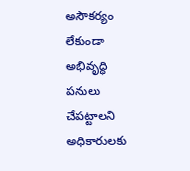అసౌకర్యం లేకుండా అభివృద్ధి పనులు చేపట్టాలని అధికారులకు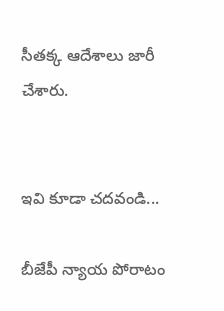సీతక్క ఆదేశాలు జారీ చేశారు.


ఇవి కూడా చదవండి...

బీజేపీ న్యాయ పోరాటం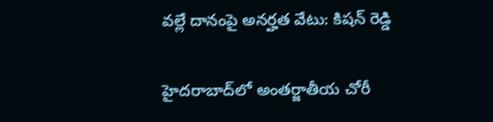వల్లే దానంపై అనర్హత వేటు: కిషన్ రెడ్డి

హైదరాబాద్‌లో అంతర్జాతీయ చోరీ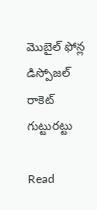మొబైల్ ఫోన్ల డిస్పోజల్ రాకెట్ గుట్టురట్టు

Read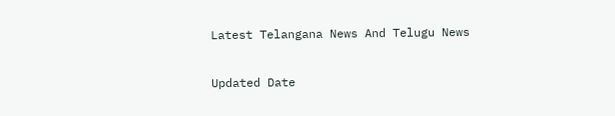Latest Telangana News And Telugu News

Updated Date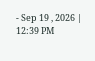- Sep 19 , 2026 | 12:39 PM